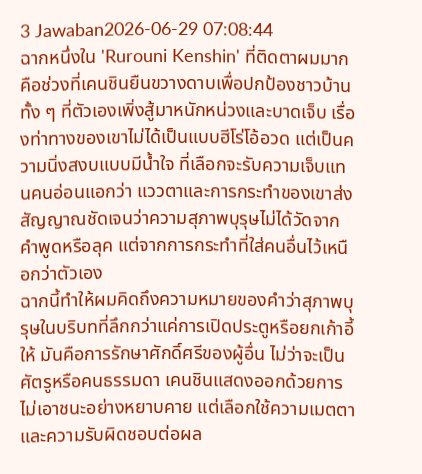3 Jawaban2026-06-29 07:08:44
ฉากหนึ่งใน 'Rurouni Kenshin' ที่ติดตาผมมากคือช่วงที่เคนชินยืนขวางดาบเพื่อปกป้องชาวบ้าน ทั้ง ๆ ที่ตัวเองเพิ่งสู้มาหนักหน่วงและบาดเจ็บ เรื่องท่าทางของเขาไม่ได้เป็นแบบฮีโร่โอ้อวด แต่เป็นความนิ่งสงบแบบมีน้ำใจ ที่เลือกจะรับความเจ็บแทนคนอ่อนแอกว่า แววตาและการกระทำของเขาส่งสัญญาณชัดเจนว่าความสุภาพบุรุษไม่ได้วัดจากคำพูดหรือลุค แต่จากการกระทำที่ใส่คนอื่นไว้เหนือกว่าตัวเอง
ฉากนี้ทำให้ผมคิดถึงความหมายของคำว่าสุภาพบุรุษในบริบทที่ลึกกว่าแค่การเปิดประตูหรือยกเก้าอี้ให้ มันคือการรักษาศักดิ์ศรีของผู้อื่น ไม่ว่าจะเป็นศัตรูหรือคนธรรมดา เคนชินแสดงออกด้วยการไม่เอาชนะอย่างหยาบคาย แต่เลือกใช้ความเมตตาและความรับผิดชอบต่อผล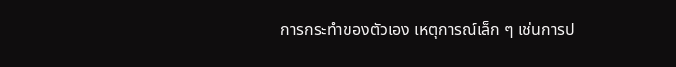การกระทำของตัวเอง เหตุการณ์เล็ก ๆ เช่นการป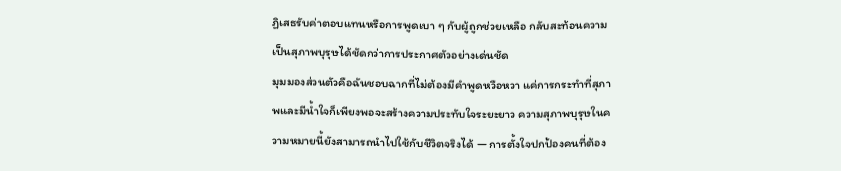ฏิเสธรับค่าตอบแทนหรือการพูดเบา ๆ กับผู้ถูกช่วยเหลือ กลับสะท้อนความเป็นสุภาพบุรุษได้ชัดกว่าการประกาศตัวอย่างเด่นชัด
มุมมองส่วนตัวคือฉันชอบฉากที่ไม่ต้องมีคำพูดหวือหวา แค่การกระทำที่สุภาพและมีน้ำใจก็เพียงพอจะสร้างความประทับใจระยะยาว ความสุภาพบุรุษในความหมายนี้ยังสามารถนำไปใช้กับชีวิตจริงได้ — การตั้งใจปกป้องคนที่ต้อง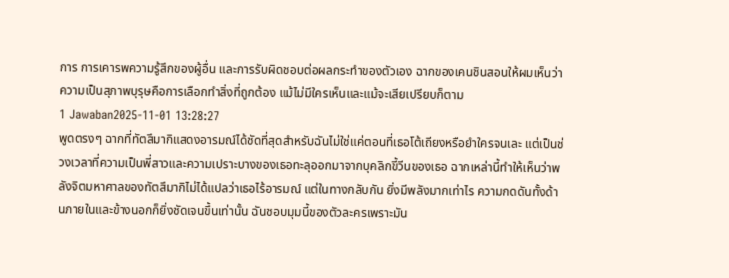การ การเคารพความรู้สึกของผู้อื่น และการรับผิดชอบต่อผลกระทำของตัวเอง ฉากของเคนชินสอนให้ผมเห็นว่าความเป็นสุภาพบุรุษคือการเลือกทำสิ่งที่ถูกต้อง แม้ไม่มีใครเห็นและแม้จะเสียเปรียบก็ตาม
1 Jawaban2025-11-01 13:28:27
พูดตรงๆ ฉากที่ทัตสึมากิแสดงอารมณ์ได้ชัดที่สุดสำหรับฉันไม่ใช่แค่ตอนที่เธอโต้เถียงหรือยำใครจนเละ แต่เป็นช่วงเวลาที่ความเป็นพี่สาวและความเปราะบางของเธอทะลุออกมาจากบุคลิกขี้วีนของเธอ ฉากเหล่านี้ทำให้เห็นว่าพลังจิตมหาศาลของทัตสึมากิไม่ได้แปลว่าเธอไร้อารมณ์ แต่ในทางกลับกัน ยิ่งมีพลังมากเท่าไร ความกดดันทั้งด้านภายในและข้างนอกก็ยิ่งชัดเจนขึ้นเท่านั้น ฉันชอบมุมนี้ของตัวละครเพราะมัน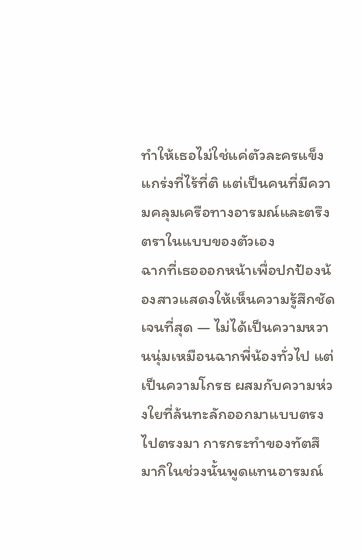ทำให้เธอไม่ใช่แค่ตัวละครแข็งแกร่งที่ไร้ที่ติ แต่เป็นคนที่มีความคลุมเครือทางอารมณ์และตรึงตราในแบบของตัวเอง
ฉากที่เธอออกหน้าเพื่อปกป้องน้องสาวแสดงให้เห็นความรู้สึกชัดเจนที่สุด — ไม่ได้เป็นความหวานนุ่มเหมือนฉากพี่น้องทั่วไป แต่เป็นความโกรธ ผสมกับความห่วงใยที่ล้นทะลักออกมาแบบตรงไปตรงมา การกระทำของทัตสึมากิในช่วงนั้นพูดแทนอารมณ์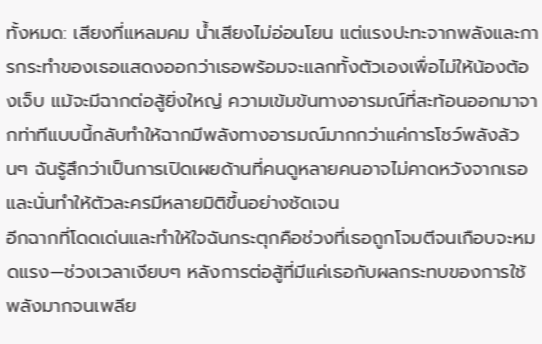ทั้งหมด: เสียงที่แหลมคม น้ำเสียงไม่อ่อนโยน แต่แรงปะทะจากพลังและการกระทำของเธอแสดงออกว่าเธอพร้อมจะแลกทั้งตัวเองเพื่อไม่ให้น้องต้องเจ็บ แม้จะมีฉากต่อสู้ยิ่งใหญ่ ความเข้มข้นทางอารมณ์ที่สะท้อนออกมาจากท่าทีแบบนี้กลับทำให้ฉากมีพลังทางอารมณ์มากกว่าแค่การโชว์พลังล้วนๆ ฉันรู้สึกว่าเป็นการเปิดเผยด้านที่คนดูหลายคนอาจไม่คาดหวังจากเธอ และนั่นทำให้ตัวละครมีหลายมิติขึ้นอย่างชัดเจน
อีกฉากที่โดดเด่นและทำให้ใจฉันกระตุกคือช่วงที่เธอถูกโจมตีจนเกือบจะหมดแรง—ช่วงเวลาเงียบๆ หลังการต่อสู้ที่มีแค่เธอกับผลกระทบของการใช้พลังมากจนเพลีย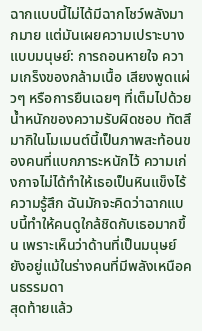ฉากแบบนี้ไม่ได้มีฉากโชว์พลังมากมาย แต่มันเผยความเปราะบางแบบมนุษย์: การถอนหายใจ ความเกร็งของกล้ามเนื้อ เสียงพูดแผ่วๆ หรือการยืนเฉยๆ ที่เต็มไปด้วยน้ำหนักของความรับผิดชอบ ทัตสึมากิในโมเมนต์นี้เป็นภาพสะท้อนของคนที่แบกภาระหนักไว้ ความเก่งกาจไม่ได้ทำให้เธอเป็นหินแข็งไร้ความรู้สึก ฉันมักจะคิดว่าฉากแบบนี้ทำให้คนดูใกล้ชิดกับเธอมากขึ้น เพราะเห็นว่าด้านที่เป็นมนุษย์ยังอยู่แม้ในร่างคนที่มีพลังเหนือคนธรรมดา
สุดท้ายแล้ว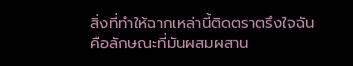สิ่งที่ทำให้ฉากเหล่านี้ติดตราตรึงใจฉันคือลักษณะที่มันผสมผสาน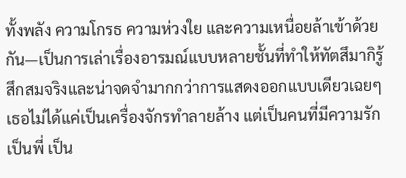ทั้งพลัง ความโกรธ ความห่วงใย และความเหนื่อยล้าเข้าด้วยกัน—เป็นการเล่าเรื่องอารมณ์แบบหลายชั้นที่ทำให้ทัตสึมากิรู้สึกสมจริงและน่าจดจำมากกว่าการแสดงออกแบบเดียวเฉยๆ เธอไม่ได้แค่เป็นเครื่องจักรทำลายล้าง แต่เป็นคนที่มีความรัก เป็นพี่ เป็น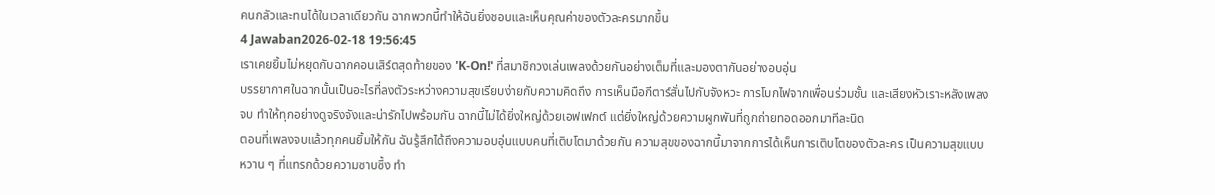คนกลัวและทนได้ในเวลาเดียวกัน ฉากพวกนี้ทำให้ฉันยิ่งชอบและเห็นคุณค่าของตัวละครมากขึ้น
4 Jawaban2026-02-18 19:56:45
เราเคยยิ้มไม่หยุดกับฉากคอนเสิร์ตสุดท้ายของ 'K-On!' ที่สมาชิกวงเล่นเพลงด้วยกันอย่างเต็มที่และมองตากันอย่างอบอุ่น
บรรยากาศในฉากนั้นเป็นอะไรที่ลงตัวระหว่างความสุขเรียบง่ายกับความคิดถึง การเห็นมือกีตาร์สั่นไปกับจังหวะ การโบกไฟจากเพื่อนร่วมชั้น และเสียงหัวเราะหลังเพลงจบ ทำให้ทุกอย่างดูจริงจังและน่ารักไปพร้อมกัน ฉากนี้ไม่ได้ยิ่งใหญ่ด้วยเอฟเฟกต์ แต่ยิ่งใหญ่ด้วยความผูกพันที่ถูกถ่ายทอดออกมาทีละนิด
ตอนที่เพลงจบแล้วทุกคนยิ้มให้กัน ฉันรู้สึกได้ถึงความอบอุ่นแบบคนที่เติบโตมาด้วยกัน ความสุขของฉากนี้มาจากการได้เห็นการเติบโตของตัวละคร เป็นความสุขแบบหวาน ๆ ที่แทรกด้วยความซาบซึ้ง ทำ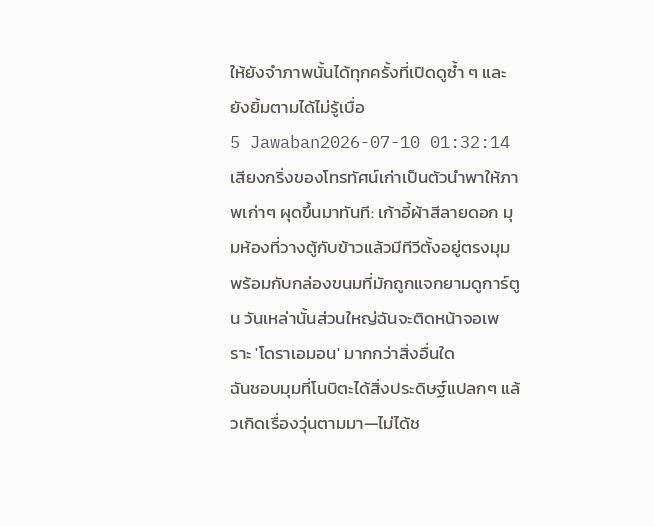ให้ยังจำภาพนั้นได้ทุกครั้งที่เปิดดูซ้ำ ๆ และยังยิ้มตามได้ไม่รู้เบื่อ
5 Jawaban2026-07-10 01:32:14
เสียงกริ่งของโทรทัศน์เก่าเป็นตัวนำพาให้ภาพเก่าๆ ผุดขึ้นมาทันที: เก้าอี้ผ้าสีลายดอก มุมห้องที่วางตู้กับข้าวแล้วมีทีวีตั้งอยู่ตรงมุม พร้อมกับกล่องขนมที่มักถูกแจกยามดูการ์ตูน วันเหล่านั้นส่วนใหญ่ฉันจะติดหน้าจอเพราะ 'โดราเอมอน' มากกว่าสิ่งอื่นใด
ฉันชอบมุมที่โนบิตะได้สิ่งประดิษฐ์แปลกๆ แล้วเกิดเรื่องวุ่นตามมา—ไม่ได้ช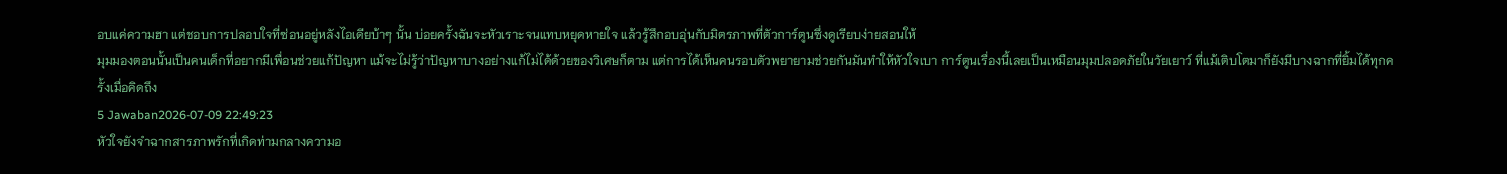อบแค่ความฮา แต่ชอบการปลอบใจที่ซ่อนอยู่หลังไอเดียบ้าๆ นั้น บ่อยครั้งฉันจะหัวเราะจนแทบหยุดหายใจ แล้วรู้สึกอบอุ่นกับมิตรภาพที่ตัวการ์ตูนซึ่งดูเรียบง่ายสอนให้
มุมมองตอนนั้นเป็นคนเด็กที่อยากมีเพื่อนช่วยแก้ปัญหา แม้จะไม่รู้ว่าปัญหาบางอย่างแก้ไม่ได้ด้วยของวิเศษก็ตาม แต่การได้เห็นคนรอบตัวพยายามช่วยกันมันทำให้หัวใจเบา การ์ตูนเรื่องนี้เลยเป็นเหมือนมุมปลอดภัยในวัยเยาว์ ที่แม้เติบโตมาก็ยังมีบางฉากที่ยิ้มได้ทุกครั้งเมื่อคิดถึง
5 Jawaban2026-07-09 22:49:23
หัวใจยังจำฉากสารภาพรักที่เกิดท่ามกลางความอ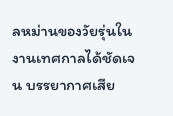ลหม่านของวัยรุ่นในงานเทศกาลได้ชัดเจน บรรยากาศเสีย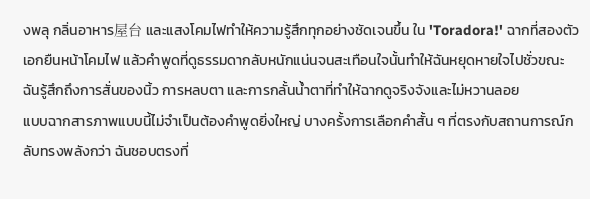งพลุ กลิ่นอาหาร屋台 และแสงโคมไฟทำให้ความรู้สึกทุกอย่างชัดเจนขึ้น ใน 'Toradora!' ฉากที่สองตัวเอกยืนหน้าโคมไฟ แล้วคำพูดที่ดูธรรมดากลับหนักแน่นจนสะเทือนใจนั้นทำให้ฉันหยุดหายใจไปชั่วขณะ ฉันรู้สึกถึงการสั่นของนิ้ว การหลบตา และการกลั้นน้ำตาที่ทำให้ฉากดูจริงจังและไม่หวานลอย
แบบฉากสารภาพแบบนี้ไม่จำเป็นต้องคำพูดยิ่งใหญ่ บางครั้งการเลือกคำสั้น ๆ ที่ตรงกับสถานการณ์กลับทรงพลังกว่า ฉันชอบตรงที่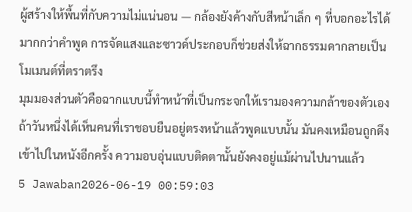ผู้สร้างให้พื้นที่กับความไม่แน่นอน — กล้องยังค้างกับสีหน้าเล็ก ๆ ที่บอกอะไรได้มากกว่าคำพูด การจัดแสงและซาวด์ประกอบก็ช่วยส่งให้ฉากธรรมดากลายเป็นโมเมนต์ที่ตราตรึง
มุมมองส่วนตัวคือฉากแบบนี้ทำหน้าที่เป็นกระจกให้เรามองความกล้าของตัวเอง ถ้าวันหนึ่งได้เห็นคนที่เราชอบยืนอยู่ตรงหน้าแล้วพูดแบบนั้น มันคงเหมือนถูกดึงเข้าไปในหนังอีกครั้ง ความอบอุ่นแบบติดตานั้นยังคงอยู่แม้ผ่านไปนานแล้ว
5 Jawaban2026-06-19 00:59:03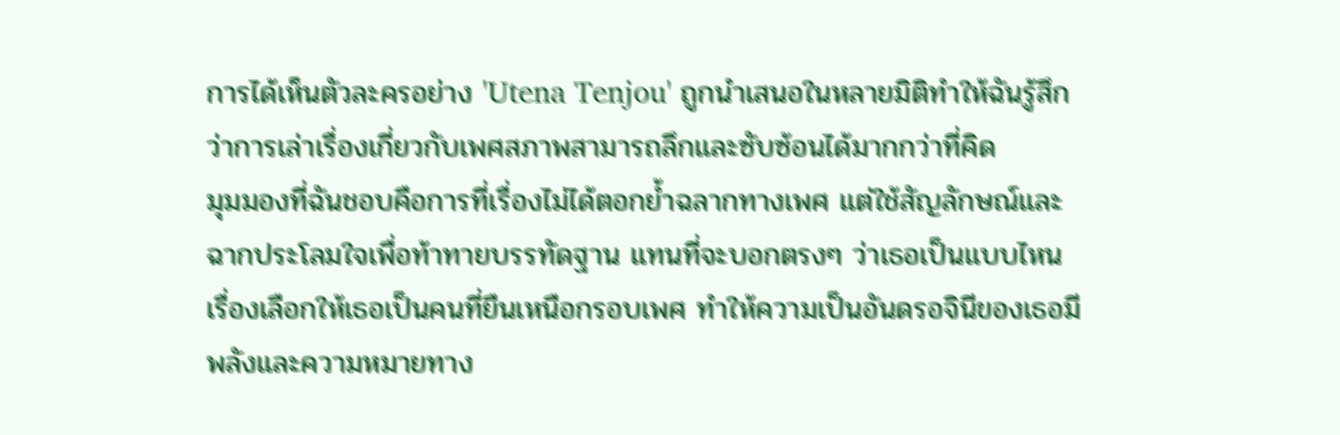การได้เห็นตัวละครอย่าง 'Utena Tenjou' ถูกนำเสนอในหลายมิติทำให้ฉันรู้สึกว่าการเล่าเรื่องเกี่ยวกับเพศสภาพสามารถลึกและซับซ้อนได้มากกว่าที่คิด
มุมมองที่ฉันชอบคือการที่เรื่องไม่ได้ตอกย้ำฉลากทางเพศ แต่ใช้สัญลักษณ์และฉากประโลมใจเพื่อท้าทายบรรทัดฐาน แทนที่จะบอกตรงๆ ว่าเธอเป็นแบบไหน เรื่องเลือกให้เธอเป็นคนที่ยืนเหนือกรอบเพศ ทำให้ความเป็นอันดรอจินีของเธอมีพลังและความหมายทาง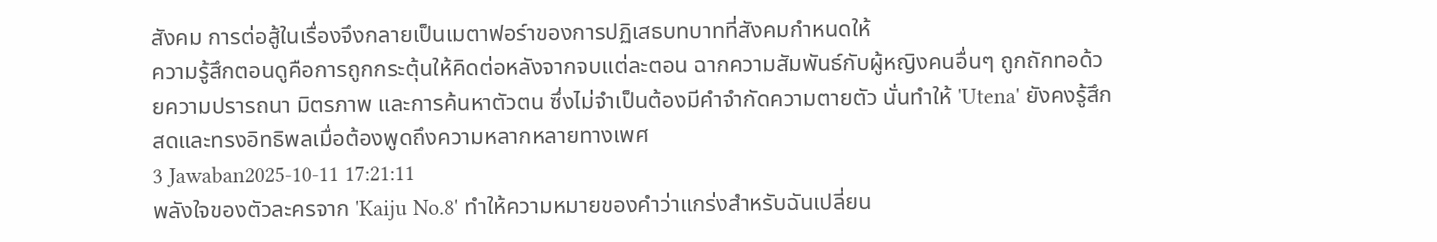สังคม การต่อสู้ในเรื่องจึงกลายเป็นเมตาฟอร์าของการปฏิเสธบทบาทที่สังคมกำหนดให้
ความรู้สึกตอนดูคือการถูกกระตุ้นให้คิดต่อหลังจากจบแต่ละตอน ฉากความสัมพันธ์กับผู้หญิงคนอื่นๆ ถูกถักทอด้วยความปรารถนา มิตรภาพ และการค้นหาตัวตน ซึ่งไม่จำเป็นต้องมีคำจำกัดความตายตัว นั่นทำให้ 'Utena' ยังคงรู้สึกสดและทรงอิทธิพลเมื่อต้องพูดถึงความหลากหลายทางเพศ
3 Jawaban2025-10-11 17:21:11
พลังใจของตัวละครจาก 'Kaiju No.8' ทำให้ความหมายของคำว่าแกร่งสำหรับฉันเปลี่ยน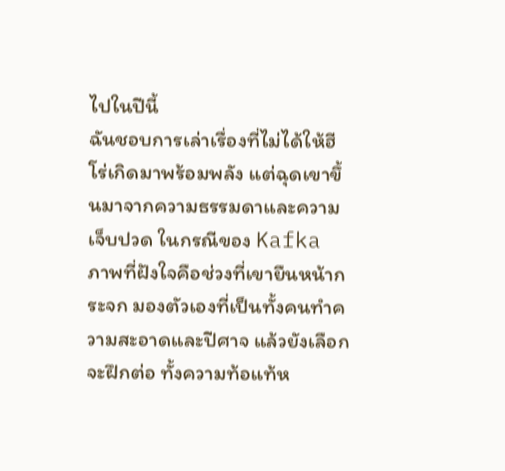ไปในปีนี้
ฉันชอบการเล่าเรื่องที่ไม่ได้ให้ฮีโร่เกิดมาพร้อมพลัง แต่ฉุดเขาขึ้นมาจากความธรรมดาและความเจ็บปวด ในกรณีของ Kafka ภาพที่ฝังใจคือช่วงที่เขายืนหน้ากระจก มองตัวเองที่เป็นทั้งคนทำความสะอาดและปีศาจ แล้วยังเลือกจะฝึกต่อ ทั้งความท้อแท้ห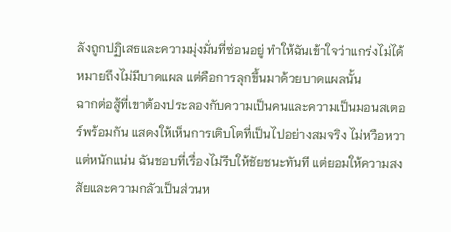ลังถูกปฏิเสธและความมุ่งมั่นที่ซ่อนอยู่ ทำให้ฉันเข้าใจว่าแกร่งไม่ได้หมายถึงไม่มีบาดแผล แต่คือการลุกขึ้นมาด้วยบาดแผลนั้น
ฉากต่อสู้ที่เขาต้องประลองกับความเป็นคนและความเป็นมอนสเตอร์พร้อมกัน แสดงให้เห็นการเติบโตที่เป็นไปอย่างสมจริง ไม่หวือหวา แต่หนักแน่น ฉันชอบที่เรื่องไม่รีบให้ชัยชนะทันที แต่ยอมให้ความสงสัยและความกลัวเป็นส่วนห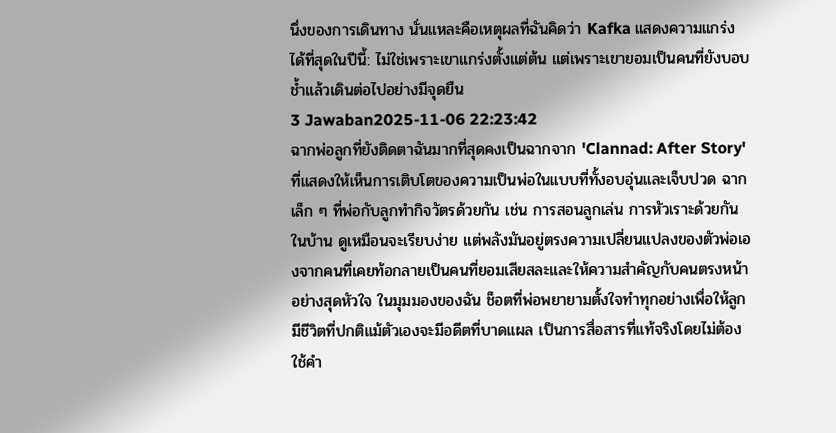นึ่งของการเดินทาง นั่นแหละคือเหตุผลที่ฉันคิดว่า Kafka แสดงความแกร่งได้ที่สุดในปีนี้: ไม่ใช่เพราะเขาแกร่งตั้งแต่ต้น แต่เพราะเขายอมเป็นคนที่ยังบอบช้ำแล้วเดินต่อไปอย่างมีจุดยืน
3 Jawaban2025-11-06 22:23:42
ฉากพ่อลูกที่ยังติดตาฉันมากที่สุดคงเป็นฉากจาก 'Clannad: After Story' ที่แสดงให้เห็นการเติบโตของความเป็นพ่อในแบบที่ทั้งอบอุ่นและเจ็บปวด ฉากเล็ก ๆ ที่พ่อกับลูกทำกิจวัตรด้วยกัน เช่น การสอนลูกเล่น การหัวเราะด้วยกันในบ้าน ดูเหมือนจะเรียบง่าย แต่พลังมันอยู่ตรงความเปลี่ยนแปลงของตัวพ่อเองจากคนที่เคยท้อกลายเป็นคนที่ยอมเสียสละและให้ความสำคัญกับคนตรงหน้าอย่างสุดหัวใจ ในมุมมองของฉัน ช็อตที่พ่อพยายามตั้งใจทำทุกอย่างเพื่อให้ลูกมีชีวิตที่ปกติแม้ตัวเองจะมีอดีตที่บาดแผล เป็นการสื่อสารที่แท้จริงโดยไม่ต้องใช้คำ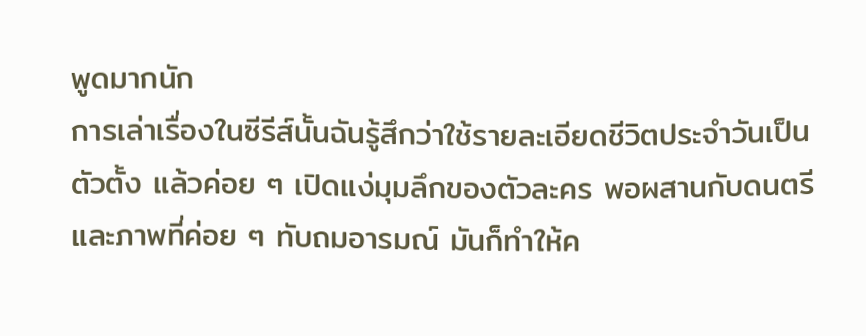พูดมากนัก
การเล่าเรื่องในซีรีส์นั้นฉันรู้สึกว่าใช้รายละเอียดชีวิตประจำวันเป็นตัวตั้ง แล้วค่อย ๆ เปิดแง่มุมลึกของตัวละคร พอผสานกับดนตรีและภาพที่ค่อย ๆ ทับถมอารมณ์ มันก็ทำให้ค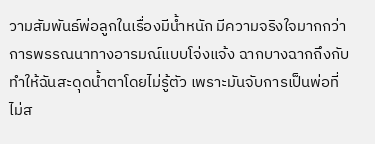วามสัมพันธ์พ่อลูกในเรื่องมีน้ำหนัก มีความจริงใจมากกว่าการพรรณนาทางอารมณ์แบบโจ่งแจ้ง ฉากบางฉากถึงกับทำให้ฉันสะดุดน้ำตาโดยไม่รู้ตัว เพราะมันจับการเป็นพ่อที่ไม่ส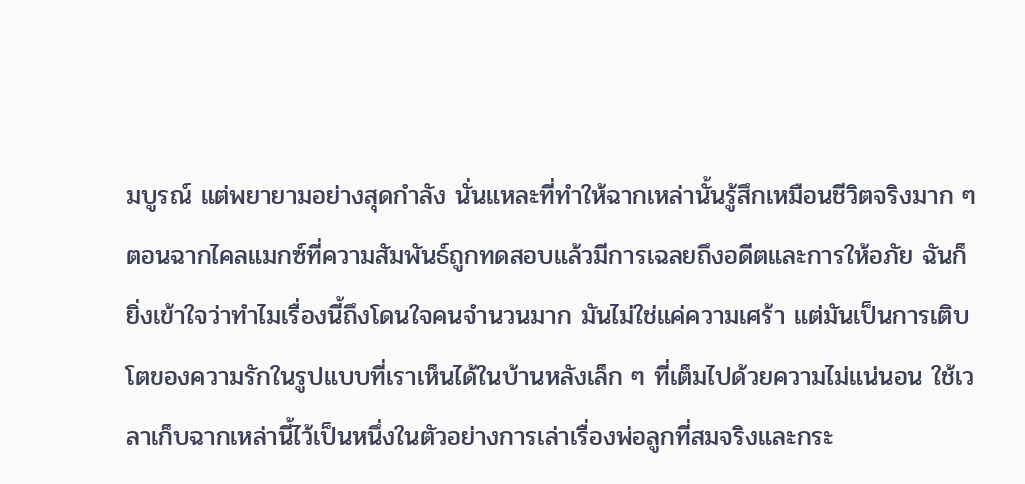มบูรณ์ แต่พยายามอย่างสุดกำลัง นั่นแหละที่ทำให้ฉากเหล่านั้นรู้สึกเหมือนชีวิตจริงมาก ๆ
ตอนฉากไคลแมกซ์ที่ความสัมพันธ์ถูกทดสอบแล้วมีการเฉลยถึงอดีตและการให้อภัย ฉันก็ยิ่งเข้าใจว่าทำไมเรื่องนี้ถึงโดนใจคนจำนวนมาก มันไม่ใช่แค่ความเศร้า แต่มันเป็นการเติบโตของความรักในรูปแบบที่เราเห็นได้ในบ้านหลังเล็ก ๆ ที่เต็มไปด้วยความไม่แน่นอน ใช้เวลาเก็บฉากเหล่านี้ไว้เป็นหนึ่งในตัวอย่างการเล่าเรื่องพ่อลูกที่สมจริงและกระ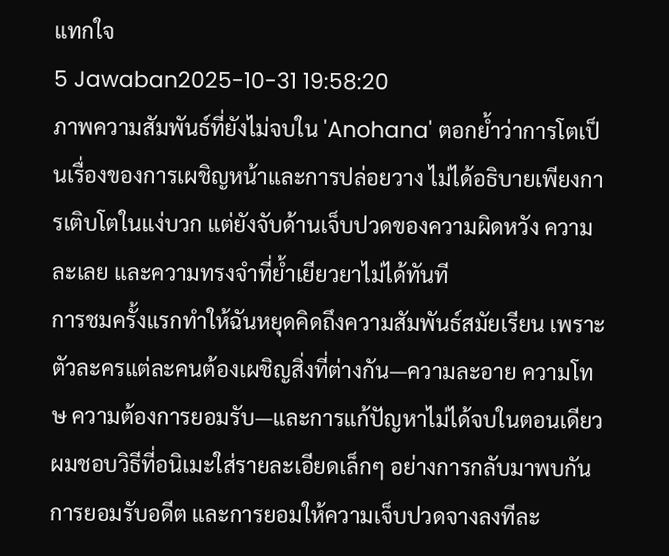แทกใจ
5 Jawaban2025-10-31 19:58:20
ภาพความสัมพันธ์ที่ยังไม่จบใน 'Anohana' ตอกย้ำว่าการโตเป็นเรื่องของการเผชิญหน้าและการปล่อยวาง ไม่ได้อธิบายเพียงการเติบโตในแง่บวก แต่ยังจับด้านเจ็บปวดของความผิดหวัง ความละเลย และความทรงจำที่ย้ำเยียวยาไม่ได้ทันที
การชมครั้งแรกทำให้ฉันหยุดคิดถึงความสัมพันธ์สมัยเรียน เพราะตัวละครแต่ละคนต้องเผชิญสิ่งที่ต่างกัน—ความละอาย ความโทษ ความต้องการยอมรับ—และการแก้ปัญหาไม่ได้จบในตอนเดียว ผมชอบวิธีที่อนิเมะใส่รายละเอียดเล็กๆ อย่างการกลับมาพบกัน การยอมรับอดีต และการยอมให้ความเจ็บปวดจางลงทีละ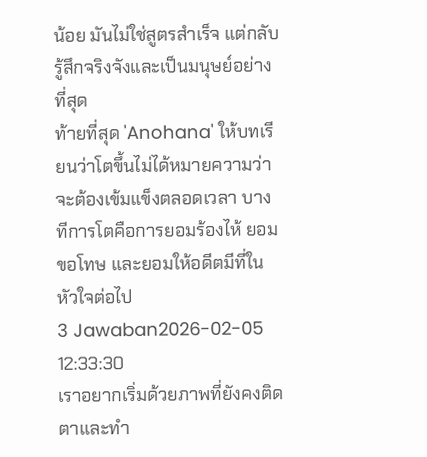น้อย มันไม่ใช่สูตรสำเร็จ แต่กลับรู้สึกจริงจังและเป็นมนุษย์อย่างที่สุด
ท้ายที่สุด 'Anohana' ให้บทเรียนว่าโตขึ้นไม่ได้หมายความว่าจะต้องเข้มแข็งตลอดเวลา บางทีการโตคือการยอมร้องไห้ ยอมขอโทษ และยอมให้อดีตมีที่ในหัวใจต่อไป
3 Jawaban2026-02-05 12:33:30
เราอยากเริ่มด้วยภาพที่ยังคงติดตาและทำ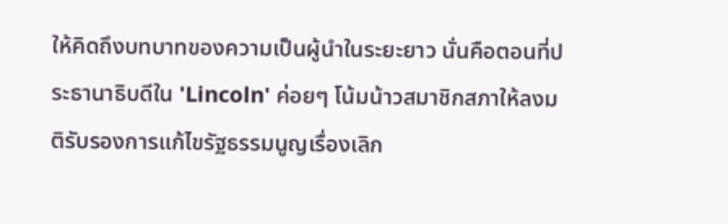ให้คิดถึงบทบาทของความเป็นผู้นำในระยะยาว นั่นคือตอนที่ประธานาธิบดีใน 'Lincoln' ค่อยๆ โน้มน้าวสมาชิกสภาให้ลงมติรับรองการแก้ไขรัฐธรรมนูญเรื่องเลิก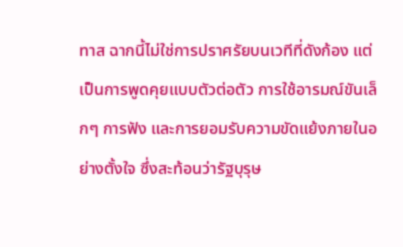ทาส ฉากนี้ไม่ใช่การปราศรัยบนเวทีที่ดังก้อง แต่เป็นการพูดคุยแบบตัวต่อตัว การใช้อารมณ์ขันเล็กๆ การฟัง และการยอมรับความขัดแย้งภายในอย่างตั้งใจ ซึ่งสะท้อนว่ารัฐบุรุษ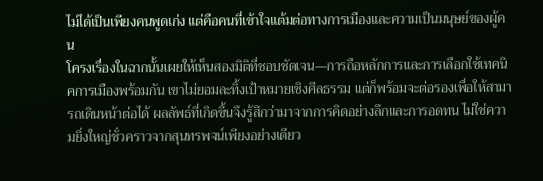ไม่ได้เป็นเพียงคนพูดเก่ง แต่คือคนที่เข้าใจแต้มต่อทางการเมืองและความเป็นมนุษย์ของผู้คน
โครงเรื่องในฉากนั้นเผยให้เห็นสองมิติที่ชอบชัดเจน—การถือหลักการและการเลือกใช้เทคนิคการเมืองพร้อมกัน เขาไม่ยอมละทิ้งเป้าหมายเชิงศีลธรรม แต่ก็พร้อมจะต่อรองเพื่อให้สามารถเดินหน้าต่อได้ ผลลัพธ์ที่เกิดขึ้นจึงรู้สึกว่ามาจากการคิดอย่างลึกและการอดทน ไม่ใช่ความยิ่งใหญ่ชั่วคราวจากสุนทรพจน์เพียงอย่างเดียว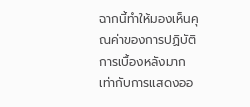ฉากนี้ทำให้มองเห็นคุณค่าของการปฏิบัติการเบื้องหลังมากเท่ากับการแสดงออ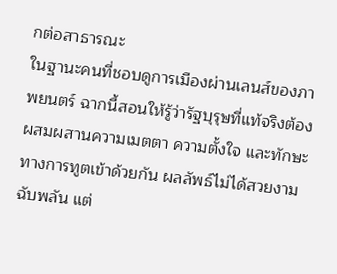กต่อสาธารณะ
ในฐานะคนที่ชอบดูการเมืองผ่านเลนส์ของภาพยนตร์ ฉากนี้สอนให้รู้ว่ารัฐบุรุษที่แท้จริงต้องผสมผสานความเมตตา ความตั้งใจ และทักษะทางการทูตเข้าด้วยกัน ผลลัพธ์ไม่ได้สวยงามฉับพลัน แต่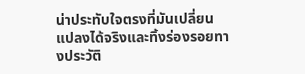น่าประทับใจตรงที่มันเปลี่ยนแปลงได้จริงและทิ้งร่องรอยทางประวัติ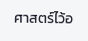ศาสตร์ไว้อ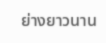ย่างยาวนาน